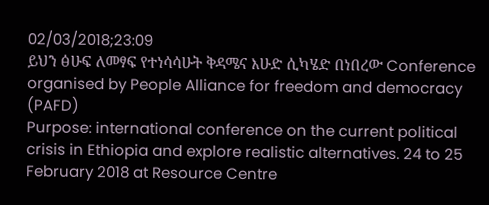02/03/2018;23:09
ይህን ፅሁፍ ለመፃፍ የተነሳሳሁት ቅዳሜና እሁድ ሲካሄድ በነበረው Conference organised by People Alliance for freedom and democracy (PAFD)
Purpose: international conference on the current political crisis in Ethiopia and explore realistic alternatives. 24 to 25 February 2018 at Resource Centre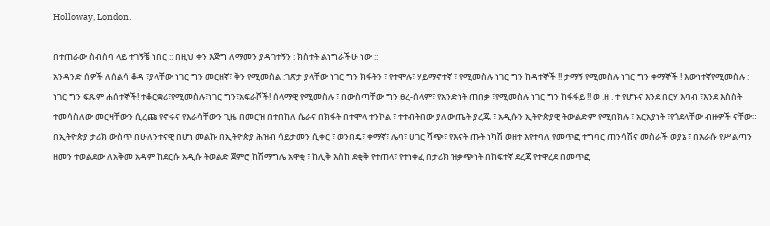Holloway, London.

በተጠራው ስብስባ ላይ ተገኝቼ ነበር :: በዚህ ቀን እጅግ ለማመን ያዳገተኝን : ክስተት ልነግራችሁ ነው ::
አንዳንድ ሰዎች ለሰልሳ ቆዳ ፣ያላቸው ነገር ግን መርዘኛ፣ ቅን የሚመስል :ገጽታ ያላቸው ነገር ግን ክፋትን ፣ የተሞሉ፣ ሃይማኖተኛ ፣ የሚመስሉ ነገር ግን ከዳተኞች !! ታማኝ የሚመስሉ ነገር ግን ቀማኞች ! እውነተኛየሚመስሉ : ነገር ግን ፍጹም ሐሰተኞች! ተቆርቋሪ፣የሚመስሉ፣ነገር ግን፣አፍራሾች! ሰላማዊ የሚመስሉ ፣ በውስጣቸው ግን ፀረ-ሰላም፣ የአንድነት ጠበቃ ፣የሚመስሉ ነገር ግን ከፋፋይ !! ወ .ዘ . ተ የሆኑና እንደ በርሃ እባብ ፣እንደ እስስት ተመሳስለው መርዛቸውን ሲረጩ የኖሩና የእራሳቸውን ጊዜ በመርዝ በተበከለ ሴራና በክፋት በተሞላ ተንኮል ፣ ተተብትበው ያለውጤት ያረጁ ፣ አዲሱን ኢትዮጵያዊ ትውልድም የሚበክሉ ፣ አርአያነት ፣የጎደላቸው ብዙዎች ናቸው።
በኢትዮጵያ ታሪክ ውስጥ በሁለንተናዊ በሆነ መልኩ በኢትዮጵያ ሕዝብ ሳይታመን ሲቀር ፣ ወንበዴ፣ ቀማኛ፣ ሌባ፣ ሀገር ሻጭ፣ የእናት ጡት ነካሽ ወዘተ እየተባለ የመጥፎ ተግባር ጠንሳሽና መስራች ወያኔ ፣ በእራሱ የሥልጣን ዘመን ተወልደው ለአቅመ አዳም ከደርሱ አዲሱ ትወልድ ጀምሮ ከሽማግሌ አዋቂ ፣ ከሊቅ እስከ ደቂቅ የተጠላ፣ የተነቀፈ በታሪክ ዝቃጭነት በከፍተኛ ደረጃ የተዋረደ በመጥፎ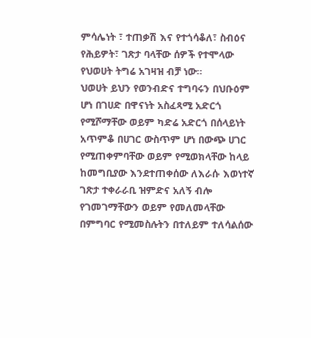ምሳሌነት ፣ ተጠቃሽ እና የተጎሳቆለ፣ ስብዕና የሕይዎት፣ ገጽታ ባላቸው ሰዎች የተሞላው የህወሀት ትግሬ አገዛዝ ብቻ ነው።
ህወሀት ይህን የወንብድና ተግባሩን በህቡዕም ሆነ በገሀድ በዋናነት አስፈጻሚ አድርጎ የሚሾማቸው ወይም ካድሬ አድርጎ በሰላይነት አጥምቆ በሀገር ውስጥም ሆነ በውጭ ሀገር የሚጠቀምባቸው ወይም የሚወክላቸው ከላይ ከመግቢያው እንደተጠቀሰው ለእራሱ እወነተኛ ገጽታ ተቀራራቢ ዝምድና አለኝ ብሎ የገመገማቸውን ወይም የመለመላቸው በምግባር የሚመስሉትን በተለይም ተለሳልሰው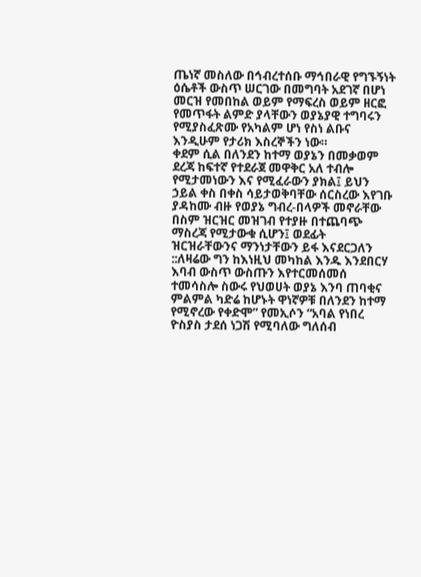ጤነኛ መስለው በኅብረተሰቡ ማኅበራዊ የግኙኝነት ዕሴቶች ውስጥ ሠርገው በመግባት አደገኛ በሆነ መርዝ የመበከል ወይም የማፍረስ ወይም ዘርፎ የመጥፋት ልምድ ያላቸውን ወያኔያዊ ተግባሩን የሚያስፈጽሙ የአካልም ሆነ የስነ ልቡና እንዲሁም የታሪክ እስረኞችን ነው።
ቀደም ሲል በለንደን ከተማ ወያኔን በመቃወም ደረጃ ከፍተኛ የተደራጀ መዋቅር አለ ተብሎ የሚታመነውን እና የሚፈራውን ያክል፤ ይህን ኃይል ቀስ በቀስ ሳይታወቅባቸው ሰርስረው እየገቡ ያዳከሙ ብዙ የወያኔ ግብረ-በላዎች መኖራቸው በስም ዝርዝር መዝገብ የተያዙ በተጨባጭ ማስረጃ የሚታውቁ ሲሆን፤ ወደፊት ዝርዝራቸውንና ማንነታቸውን ይፋ እናደርጋለን ::ለዛሬው ግን ከእነዚህ መካከል እንዱ እንደበርሃ እባብ ውስጥ ውስጡን እየተርመሰመሰ ተመሳስሎ ስውሩ የህወሀት ወያኔ እንባ ጠባቂና ምልምል ካድሬ ከሆኑት ዋነኛዎቹ በለንደን ከተማ የሚኖረው የቀድሞ” የመኢሶን “አባል የነበረ ዮስያስ ታደሰ ነጋሽ የሚባለው ግለሰብ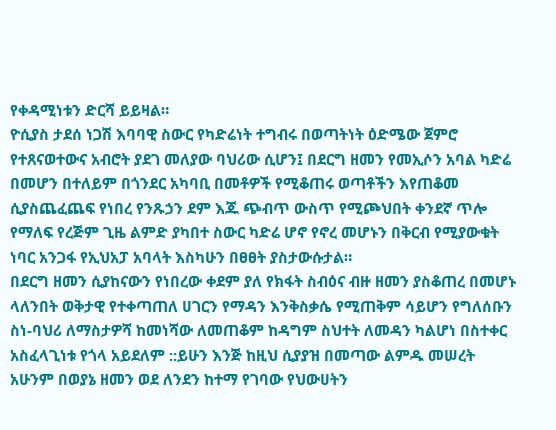የቀዳሚነቱን ድርሻ ይይዛል።
ዮሲያስ ታደሰ ነጋሽ እባባዊ ስውር የካድሬነት ተግብሩ በወጣትነት ዕድሜው ጀምሮ የተጸናወተውና አብሮት ያደገ መለያው ባህሪው ሲሆን፤ በደርግ ዘመን የመኢሶን አባል ካድሬ በመሆን በተለይም በጎንደር አካባቢ በመቶዎች የሚቆጠሩ ወጣቶችን እየጠቆመ ሲያስጨፈጨፍ የነበረ የንጹኃን ደም እጁ ጭብጥ ውስጥ የሚጮህበት ቀንደኛ ጥሎ የማለፍ የረጅም ጊዜ ልምድ ያካበተ ስውር ካድሬ ሆኖ የኖረ መሆኑን በቅርብ የሚያውቁት ነባር አንጋፋ የኢህአፓ አባላት እስካሁን በፀፀት ያስታውሱታል።
በደርግ ዘመን ሲያከናውን የነበረው ቀደም ያለ የክፋት ስብዕና ብዙ ዘመን ያስቆጠረ በመሆኑ ላለንበት ወቅታዊ የተቀጣጠለ ሀገርን የማዳን እንቅስቃሴ የሚጠቅም ሳይሆን የግለሰቡን ስነ-ባህሪ ለማስታዎሻ ከመነሻው ለመጠቆም ከዳግም ስህተት ለመዳን ካልሆነ በስተቀር አስፈላጊነቱ የጎላ አይደለም ::ይሁን እንጅ ከዚህ ሲያያዝ በመጣው ልምዱ መሠረት አሁንም በወያኔ ዘመን ወደ ለንደን ከተማ የገባው የህውሀትን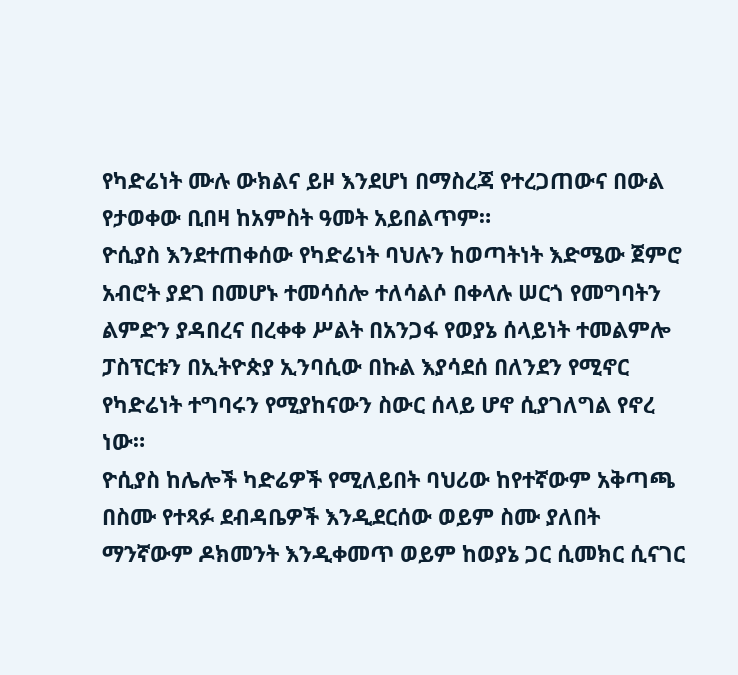የካድሬነት ሙሉ ውክልና ይዞ እንደሆነ በማስረጃ የተረጋጠውና በውል የታወቀው ቢበዛ ከአምስት ዓመት አይበልጥም።
ዮሲያስ እንደተጠቀሰው የካድሬነት ባህሉን ከወጣትነት እድሜው ጀምሮ አብሮት ያደገ በመሆኑ ተመሳሰሎ ተለሳልሶ በቀላሉ ሠርጎ የመግባትን ልምድን ያዳበረና በረቀቀ ሥልት በአንጋፋ የወያኔ ሰላይነት ተመልምሎ ፓስፕርቱን በኢትዮጵያ ኢንባሲው በኩል እያሳደሰ በለንደን የሚኖር የካድሬነት ተግባሩን የሚያከናውን ስውር ሰላይ ሆኖ ሲያገለግል የኖረ ነው።
ዮሲያስ ከሌሎች ካድሬዎች የሚለይበት ባህሪው ከየተኛውም አቅጣጫ በስሙ የተጻፉ ደብዳቤዎች እንዲደርሰው ወይም ስሙ ያለበት ማንኛውም ዶክመንት እንዲቀመጥ ወይም ከወያኔ ጋር ሲመክር ሲናገር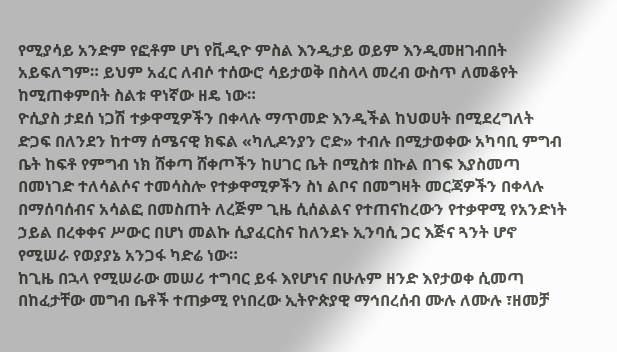የሚያሳይ አንድም የፎቶም ሆነ የቪዲዮ ምስል እንዲታይ ወይም እንዲመዘገብበት አይፍለግም። ይህም አፈር ለብሶ ተሰውሮ ሳይታወቅ በስላላ መረብ ውስጥ ለመቆየት ከሚጠቀምበት ስልቱ ዋነኛው ዘዴ ነው።
ዮሲያስ ታደሰ ነጋሽ ተቃዋሚዎችን በቀላሉ ማጥመድ እንዲችል ከህወሀት በሚደረግለት ድጋፍ በለንደን ከተማ ሰሜናዊ ክፍል «ካሊዶንያን ሮድ» ተብሉ በሚታወቀው አካባቢ ምግብ ቤት ከፍቶ የምግብ ነክ ሸቀጣ ሸቀጦችን ከሀገር ቤት በሚስቱ በኩል በገፍ እያስመጣ በመነገድ ተለሳልሶና ተመሳስሎ የተቃዋሚዎችን ስነ ልቦና በመግዛት መርጃዎችን በቀላሉ በማሰባሰብና አሳልፎ በመስጠት ለረጅም ጊዜ ሲሰልልና የተጠናከረውን የተቃዋሚ የአንድነት ኃይል በረቀቀና ሥውር በሆነ መልኩ ሲያፈርስና ከለንደኑ ኢንባሲ ጋር እጅና ጓንት ሆኖ የሚሠራ የወያያኔ አንጋፋ ካድሬ ነው።
ከጊዜ በኋላ የሚሠራው መሠሪ ተግባር ይፋ እየሆነና በሁሉም ዘንድ እየታወቀ ሲመጣ በከፈታቸው መግብ ቤቶች ተጠቃሚ የነበረው ኢትዮጵያዊ ማኅበረሰብ ሙሉ ለሙሉ ፣ዘመቻ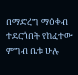በማድረግ ማዕቀብ ተደርጎበት የከፈተው ምግብ ቤቱ ሁሉ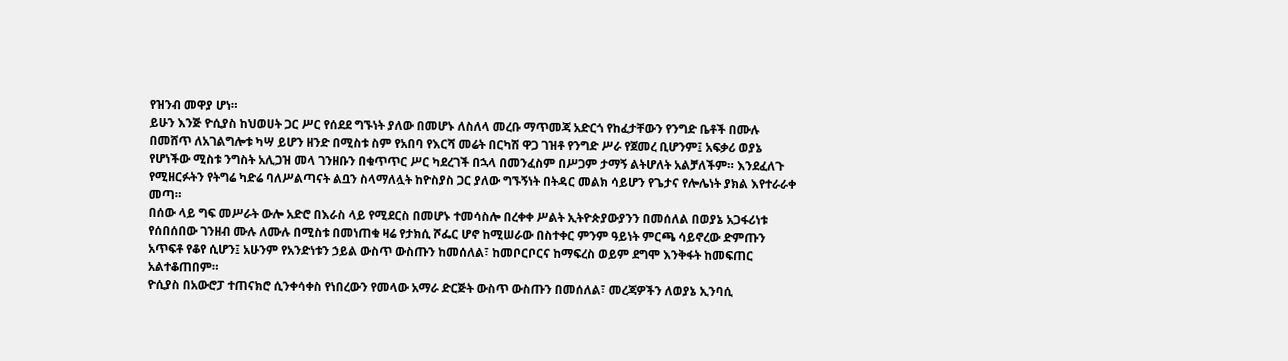የዝንብ መዋያ ሆነ።
ይሁን እንጅ ዮሲያስ ከህወሀት ጋር ሥር የሰደደ ግኙነት ያለው በመሆኑ ለስለላ መረቡ ማጥመጃ አድርጎ የከፈታቸውን የንግድ ቤቶች በሙሉ በመሸጥ ለአገልግሎቱ ካሣ ይሆን ዘንድ በሚስቱ ስም የአበባ የእርሻ መሬት በርካሽ ዋጋ ገዝቶ የንግድ ሥራ የጀመረ ቢሆንም፤ አፍቃሪ ወያኔ የሆነችው ሚስቱ ንግስት አሊጋዝ መላ ገንዘቡን በቁጥጥር ሥር ካደረገች በኋላ በመንፈስም በሥጋም ታማኝ ልትሆለት አልቻለችም። እንደፈለጉ የሚዘርፉትን የትግሬ ካድሬ ባለሥልጣናት ልቧን ስላማለሏት ከዮስያስ ጋር ያለው ግኙኝነት በትዳር መልክ ሳይሆን የጌታና የሎሌነት ያክል እየተራራቀ መጣ።
በሰው ላይ ግፍ መሥራት ውሎ አድሮ በእራስ ላይ የሚደርስ በመሆኑ ተመሳስሎ በረቀቀ ሥልት ኢትዮጵያውያንን በመሰለል በወያኔ አጋፋሪነቱ የሰበሰበው ገንዘብ ሙሉ ለሙሉ በሚስቱ በመነጠቁ ዛሬ የታክሲ ሾፌር ሆኖ ከሚሠራው በስተቀር ምንም ዓይነት ምርጫ ሳይኖረው ድምጡን አጥፍቶ የቆየ ሲሆን፤ አሁንም የአንድነቱን ኃይል ውስጥ ውስጡን ከመሰለል፣ ከመቦርቦርና ከማፍረስ ወይም ደግሞ እንቅፋት ከመፍጠር አልተቆጠበም።
ዮሲያስ በአውሮፓ ተጠናክሮ ሲንቀሳቀስ የነበረውን የመላው አማራ ድርጅት ውስጥ ውስጡን በመሰለል፣ መረጃዎችን ለወያኔ ኢንባሲ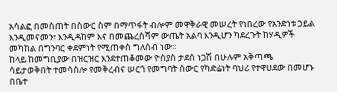አሳልፎ በመስጠት በስውር ስም በማጥፋት ብሎም መዋቅራዊ መሠረት የነበረው የአንድነቱ ኃይል እንዲመናመን፣ እንዲዳከም እና በመጨረስሻም ውጤት አልባ እንዲሆን ካደረጉት ከሃዲዎች መካከል በግንባር ቀደምነት የሚጠቀስ ግለሰብ ነው።
ከላይ ከመግቢያው በዝርዝር እንደተጠቆመው ዮስያስ ታደሰ ነጋሽ በሁሉም አቅጣጫ ሳይታወቅበት ተመሳስሎ የመቅረብና ሠርጎ የመግባት ስውር የካድሬነት ባህሪ የተዋሀደው በመሆኑ በቤተ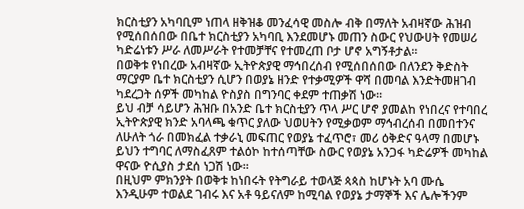ክርስቲያን አካባቢም ነጠላ ዘቅዝቆ መንፈሳዊ መስሎ ብቅ በማለት አብዛኛው ሕዝብ የሚሰበሰበው በቤተ ክርስቲያን አካባቢ እንደመሆኑ መጠን ስውር የህውሀት የመሠሪ ካድሬነቱን ሥራ ለመሥራት የተመቻቸና የተመረጠ ቦታ ሆኖ አግኝቶታል።
በወቅቱ የነበረው አብዛኛው ኢትዮጵያዊ ማኅበረሰብ የሚሰበሰበው በለንደን ቅድስት ማርያም ቤተ ክርስቲያን ሲሆን በወያኔ ዘንድ የተቃሚዎች ዋሻ በመባል እንድትመዘገብ ካደረጋት ሰዎች መካከል ዮስያስ በግንባር ቀደም ተጠቃሽ ነው።
ይህ ብቻ ሳይሆን ሕዝቡ በአንድ ቤተ ክርስቲያን ጥላ ሥር ሆኖ ያመልከ የነበረና የተባበረ ኢትዮጵያዊ ክንድ አባላጫ ቁጥር ያለው ህወሀትን የሚቃወም ማኅብረሰብ በመበተንና ለሁለት ጎራ በመክፈል ተቃራኒ መፍጠር የወያኔ ተፈጥሮ፣ መሪ ዕቅድና ዓላማ በመሆኑ ይህን ተግባር ለማስፈጸም ተልዕኮ ከተሰጣቸው ስውር የወያኔ አንጋፋ ካድሬዎች መካከል ዋናው ዮሲያስ ታደሰ ነጋሽ ነው።
በዚህም ምክንያት በወቅቱ ከነበሩት የትግራይ ተወላጅ ጳጳስ ከሆኑት አባ ሙሴ እንዲሁም ተወልደ ገብሩ እና አቶ ዓይናለም ከሚባል የወያኔ ታማኞች እና ሌሎችንም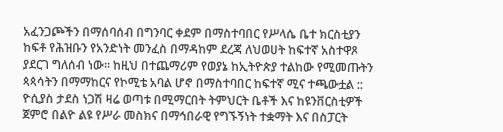አፈንጋጮችን በማሰባሰብ በግንባር ቀደም በማስተባበር የሥላሴ ቤተ ክርስቲያን ከፍቶ የሕዝቡን የአንድነት መንፈስ በማዳከም ደረጃ ለህወሀት ከፍተኛ አስተዋጾ ያደርገ ግለሰብ ነው። ከዚህ በተጨማሪም የወያኔ ከኢትዮጵያ ተልከው የሚመጡትን ጳጳሳትን በማማከርና የኮሚቴ አባል ሆኖ በማስተባበር ከፍተኛ ሚና ተጫውቷል ::
ዮሲያስ ታደስ ነጋሽ ዛሬ ወጣቱ በሚማርበት ትምህርት ቤቶች እና ከዩንቨርስቲዎች ጀምሮ በልዮ ልዩ የሥራ መስክና በማኅበራዊ የግኙኝነት ተቋማት እና በስፓርት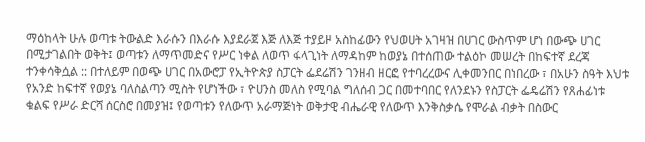ማዕከላት ሁሉ ወጣቱ ትውልድ እራሱን በእራሱ እያደራጀ እጅ ለእጅ ተያይዞ አስከፊውን የህወሀት አገዛዝ በሀገር ውስጥም ሆነ በውጭ ሀገር በሚታገልበት ወቅት፤ ወጣቱን ለማጥመድና የሥር ነቀል ለወጥ ፋላጊነት ለማዳከም ከወያኔ በተሰጠው ተልዕኮ መሠረት በከፍተኛ ደረጃ ተንቀሳቅሷል :: በተለይም በወጭ ሀገር በአውሮፓ የኢትዮጵያ ስፓርት ፌደሬሽን ገንዘብ ዘርፎ የተባረረውና ሊቀመንበር በነበረው ፣ በአሁን ስዓት እህቱ የአንድ ከፍተኛ የወያኔ ባለስልጣን ሚስት የሆነችው ፣ ዮሀንስ መለስ የሚባል ግለሰብ ጋር በመተባበር የለንደኑን የስፓርት ፌዴሬሽን የጸሐፊነቱ ቁልፍ የሥራ ድርሻ ሰርስሮ በመያዝ፤ የወጣቱን የለውጥ አራማጅነት ወቅታዊ ብሔራዊ የለውጥ እንቅስቃሴ የሞራል ብቃት በስውር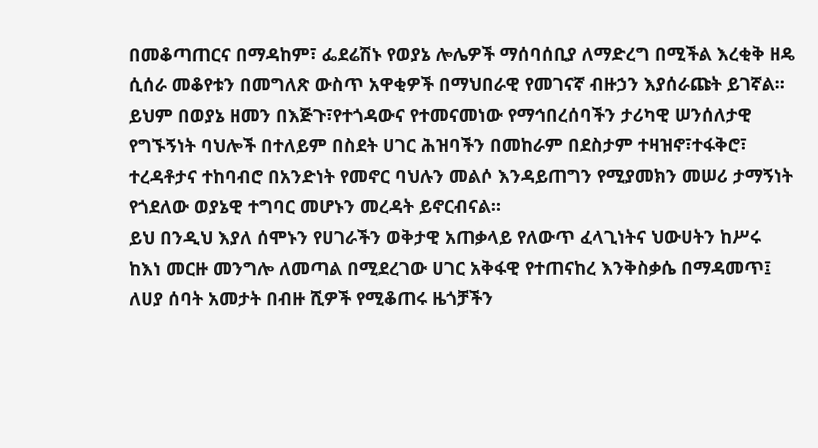በመቆጣጠርና በማዳከም፣ ፌደሬሽኑ የወያኔ ሎሌዎች ማሰባሰቢያ ለማድረግ በሚችል እረቂቅ ዘዴ ሲሰራ መቆየቱን በመግለጽ ውስጥ አዋቂዎች በማህበራዊ የመገናኛ ብዙኃን እያሰራጩት ይገኛል።
ይህም በወያኔ ዘመን በእጅጉ፣የተጎዳውና የተመናመነው የማኅበረሰባችን ታሪካዊ ሠንሰለታዊ የግኙኝነት ባህሎች በተለይም በስደት ሀገር ሕዝባችን በመከራም በደስታም ተዛዝኖ፣ተፋቅሮ፣ ተረዳቶታና ተከባብሮ በአንድነት የመኖር ባህሉን መልሶ እንዳይጠግን የሚያመክን መሠሪ ታማኝነት የጎደለው ወያኔዊ ተግባር መሆኑን መረዳት ይኖርብናል።
ይህ በንዲህ እያለ ሰሞኑን የሀገራችን ወቅታዊ አጠቃላይ የለውጥ ፈላጊነትና ህውሀትን ከሥሩ ከእነ መርዙ መንግሎ ለመጣል በሚደረገው ሀገር አቅፋዊ የተጠናከረ እንቅስቃሴ በማዳመጥ፤ ለሀያ ሰባት አመታት በብዙ ሺዎች የሚቆጠሩ ዜጎቻችን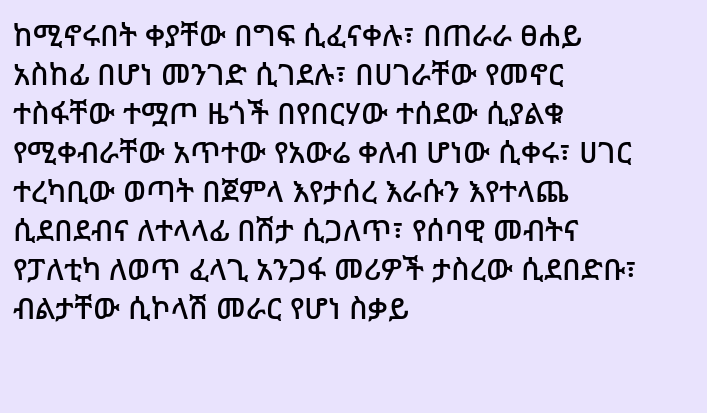ከሚኖሩበት ቀያቸው በግፍ ሲፈናቀሉ፣ በጠራራ ፀሐይ አስከፊ በሆነ መንገድ ሲገደሉ፣ በሀገራቸው የመኖር ተስፋቸው ተሟጦ ዜጎች በየበርሃው ተሰደው ሲያልቁ የሚቀብራቸው አጥተው የአውሬ ቀለብ ሆነው ሲቀሩ፣ ሀገር ተረካቢው ወጣት በጀምላ እየታሰረ እራሱን እየተላጨ ሲደበደብና ለተላላፊ በሽታ ሲጋለጥ፣ የሰባዊ መብትና የፓለቲካ ለወጥ ፈላጊ አንጋፋ መሪዎች ታስረው ሲደበድቡ፣ ብልታቸው ሲኮላሽ መራር የሆነ ስቃይ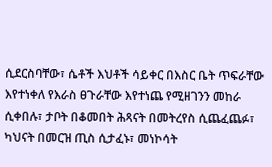ሲደርስባቸው፣ ሴቶች እህቶች ሳይቀር በእስር ቤት ጥፍራቸው እየተነቀለ የእራስ ፀጉራቸው እየተነጨ የሚዘገንን መከራ ሲቀበሉ፣ ታቦት በቆመበት ሕጻናት በመትረየስ ሲጨፈጨፉ፣ ካህናት በመርዝ ጢስ ሲታፈኑ፣ መነኮሳት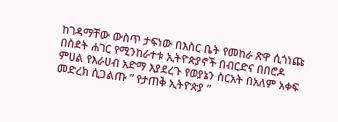ከገዳማቸው ውስጥ ታፍነው በእስር ቤት የመከራ ጽዋ ሲጎነጩ በስደት ሐገር የሚንከራተቱ ኢትዮጵያኖች በብርድና በበሮዶ ምሀል የእራሀብ አድማ እያደረጉ የወያኔን ስርአት በአለም አቀፍ መድረክ ሲጋልጡ ” የታጠቅ ኢትዮጵያ ”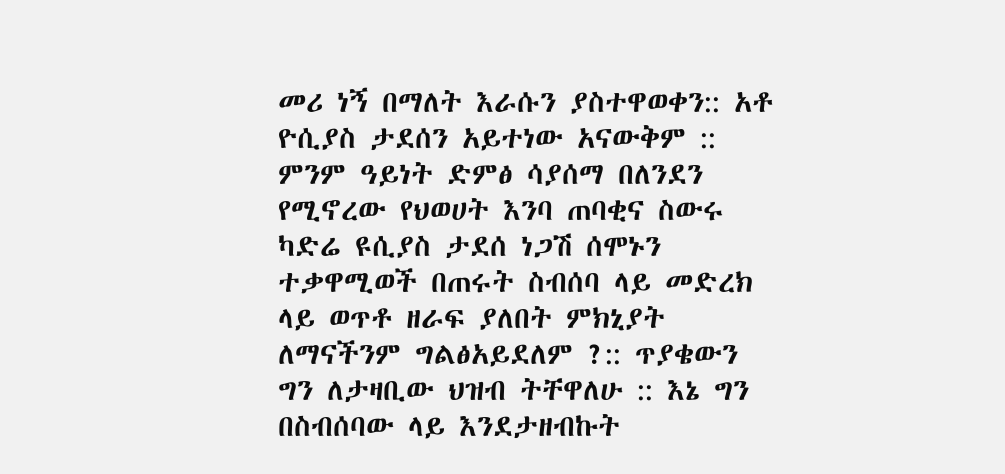መሪ ነኝ በማለት እራሱን ያስተዋወቀን:: አቶ ዮሲያስ ታደሰን አይተነው አናውቅም ::
ምንም ዓይነት ድምፅ ሳያሰማ በለንደን የሚኖረው የህወሀት እንባ ጠባቂና ስውሩ ካድሬ ዩሲያስ ታደሰ ነጋሽ ሰሞኑን ተቃዋሚወች በጠሩት ስብሰባ ላይ መድረክ ላይ ወጥቶ ዘራፍ ያለበት ምክኒያት ለማናችንም ግልፅአይደለም ?:: ጥያቄውን ግን ለታዛቢው ህዝብ ትቸዋለሁ :: እኔ ግን በስብሰባው ላይ እንደታዘብኩት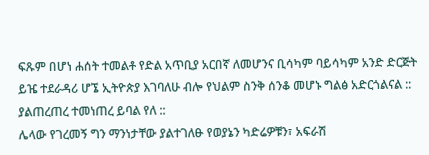ፍጹም በሆነ ሐሰት ተመልቶ የድል አጥቢያ አርበኛ ለመሆንና ቢሳካም ባይሳካም አንድ ድርጅት ይዤ ተደራዳሪ ሆኜ ኢትዮጵያ እገባለሁ ብሎ የህልም ስንቅ ሰንቆ መሆኑ ግልፅ አድርጎልናል :: ያልጠረጠረ ተመነጠረ ይባል የለ ::
ሌላው የገረመኝ ግን ማንነታቸው ያልተገለፁ የወያኔን ካድሬዎቹን፣ አፍራሽ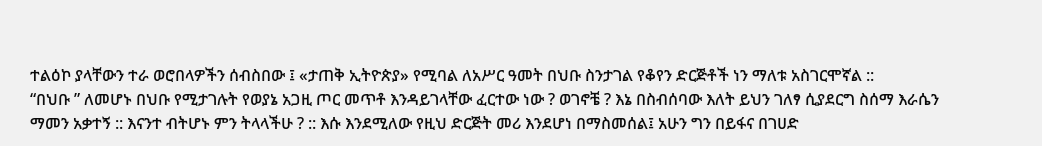ተልዕኮ ያላቸውን ተራ ወሮበላዎችን ሰብስበው ፤ «ታጠቅ ኢትዮጵያ» የሚባል ለአሥር ዓመት በህቡ ስንታገል የቆየን ድርጅቶች ነን ማለቱ አስገርሞኛል ::
“በህቡ ” ለመሆኑ በህቡ የሚታገሉት የወያኔ አጋዚ ጦር መጥቶ እንዳይገላቸው ፈርተው ነው ? ወገኖቼ ? እኔ በስብሰባው እለት ይህን ገለፃ ሲያደርግ ስሰማ እራሴን ማመን አቃተኝ :: እናንተ ብትሆኑ ምን ትላላችሁ ? :: እሱ እንደሚለው የዚህ ድርጅት መሪ እንደሆነ በማስመሰል፤ አሁን ግን በይፋና በገሀድ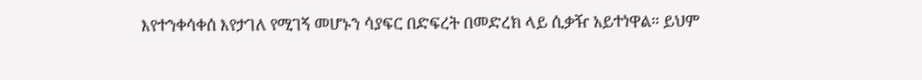እየተንቀሳቀሰ እየታገለ የሚገኝ መሆኑን ሳያፍር በድፍረት በመድረክ ላይ ሲቃዥ አይተነዋል። ይህም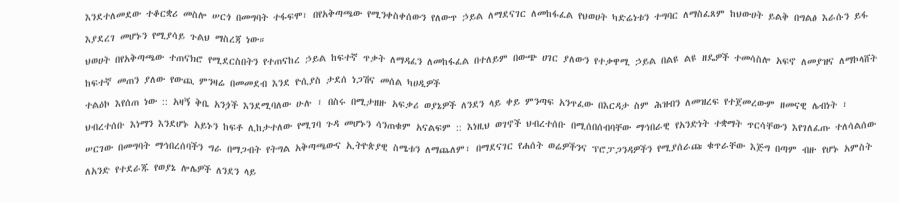እንደተለመደው ተቆርቋሪ መስሎ ሠርጎ በመግባት ተፋፍሞ፣ በየአቅጣጫው የሚንቀስቀሰውን የለውጥ ኃይል ለማደናገር ለመከፋፈል የህወሀት ካድሬነቱን ተግባር ለማስፈጸም ከህውሀት ይልቅ በግልፅ እራሱን ይፋ እያደረገ መሆኑን የሚያሳይ ጉልህ ማስረጃ ነው።
ህወሀት በየአቅጣጫው ተጠናክሮ የሚደርስበትን የተጠናከረ ኃይል ከፍተኛ ጥቃት ለማዳፈን ለመከፋፈል በተለይም በውጭ ሀገር ያለውን የተቃዋሚ ኃይል በልዩ ልዩ ዘዴዎች ተመሳስሎ አፍኖ ለመያዝና ለማኮላሸት ከፍተኛ መጠን ያለው የውጪ ምንዛሬ በመመደብ እንደ ዮሲያስ ታደሰ ነጋሽና መሰል ካሀዲዎች
ተልዕኮ እየሰጠ ነው :: አዛኝ ቅቤ አንጏች እንደሚባለው ሁሉ ፣ በስሩ በሚታዘዙ አፍቃሪ ወያኔዎች ለንደን ላይ ቀይ ምንጣፍ አንጥፈው በእርዳታ ስም ሕዝብን ለመዝረፍ የተጀመረውም ዘመናዊ ሌብነት ፣ ህብረተሰቡ እነማን እንደሆኑ አይኑን ከፍቶ ሊከታተለው የሚገባ ጉዳ መሆኑን ሳንጠቁም አናልፍም :: እነዚህ ወገኖች ህብረተሰቡ በሚሰበሰብባቸው ማኅበራዊ የአንድነት ተቋማት ጥርሳቸውን እየገለፈጡ ተለሳልሰው ሠርገው በመግባት ማኅበረሰባችን ግራ በማጋብት የትግል አቅጣጫውና ኢትዮጵያዊ ስሜቱን ለማጨለም፣ በማደናገር የሐሰት ወሬዎችንና ፕሮፓጋንዳዎችን የሚያሰራጩ ቁጥራቸው እጅግ በጣም ብዙ የሆኑ አምስት ለአንድ የተደራጁ የወያኔ ሎሌዎች ለንደን ላይ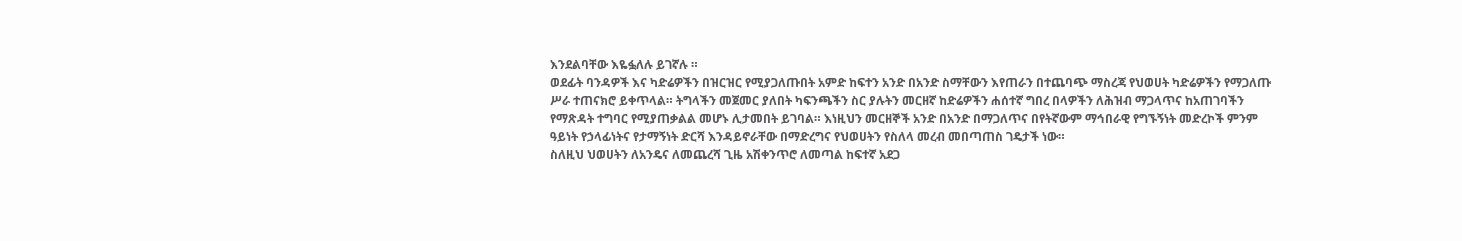እንደልባቸው እዬፏለሉ ይገኛሉ ።
ወደፊት ባንዳዎች እና ካድሬዎችን በዝርዝር የሚያጋለጡበት አምድ ከፍተን አንድ በአንድ ስማቸውን እየጠራን በተጨባጭ ማስረጃ የህወሀት ካድሬዎችን የማጋለጡ ሥራ ተጠናክሮ ይቀጥላል። ትግላችን መጀመር ያለበት ካፍንጫችን ስር ያሉትን መርዘኛ ከድሬዎችን ሐሰተኛ ግበረ በላዎችን ለሕዝብ ማጋላጥና ከአጠገባችን የማጽዳት ተግባር የሚያጠቃልል መሆኑ ሊታመበት ይገባል። እነዚህን መርዘኞች አንድ በአንድ በማጋለጥና በየትኛውም ማኅበራዊ የግኙኝነት መድረኮች ምንም ዓይነት የኃላፊነትና የታማኝነት ድርሻ እንዳይኖራቸው በማድረግና የህወሀትን የስለላ መረብ መበጣጠስ ገዴታች ነው።
ስለዚህ ህወሀትን ለአንዴና ለመጨረሻ ጊዜ አሽቀንጥሮ ለመጣል ከፍተኛ አደጋ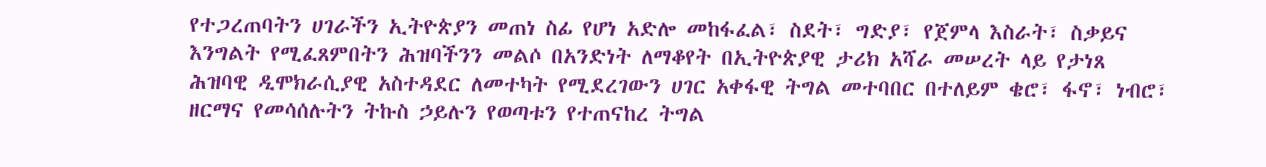የተጋረጠባትን ሀገራችን ኢትዮጵያን መጠነ ስፊ የሆነ አድሎ መከፋፈል፣ ስደት፣ ግድያ፣ የጀምላ እስራት፣ ስቃይና እንግልት የሚፈጸምበትን ሕዝባችንን መልሶ በአንድነት ለማቆየት በኢትዮጵያዊ ታሪክ አሻራ መሠረት ላይ የታነጸ ሕዝባዊ ዲሞክራሲያዊ አስተዳደር ለመተካት የሚደረገውን ሀገር አቀፋዊ ትግል መተባበር በተለይም ቄሮ፣ ፋኖ፣ ነብሮ፣ ዘርማና የመሳሰሉትን ትኩስ ኃይሉን የወጣቱን የተጠናከረ ትግል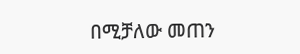በሚቻለው መጠን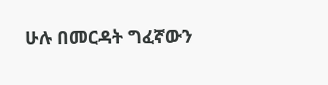ሁሉ በመርዳት ግፈኛውን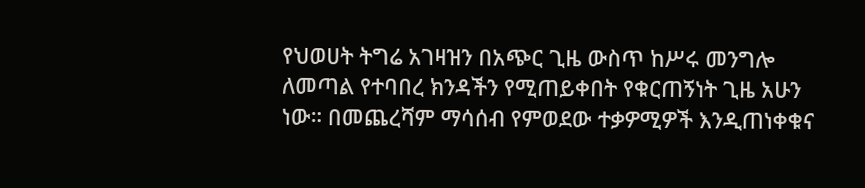የህወሀት ትግሬ አገዛዝን በአጭር ጊዜ ውስጥ ከሥሩ መንግሎ ለመጣል የተባበረ ክንዳችን የሚጠይቀበት የቁርጠኝነት ጊዜ አሁን ነው። በመጨረሻም ማሳሰብ የምወደው ተቃዎሚዎች እንዲጠነቀቁና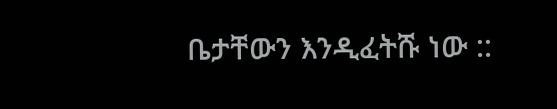ቤታቸውን እንዲፈትሹ ነው ::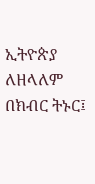ኢትዮጵያ ለዘላለም በክብር ትኑር፤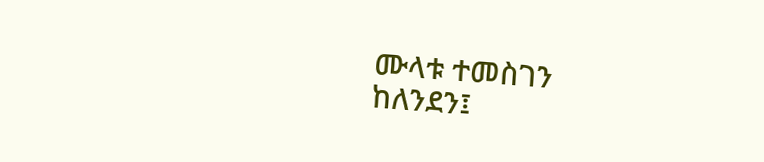ሙላቱ ተመስገን
ከለንደን፤